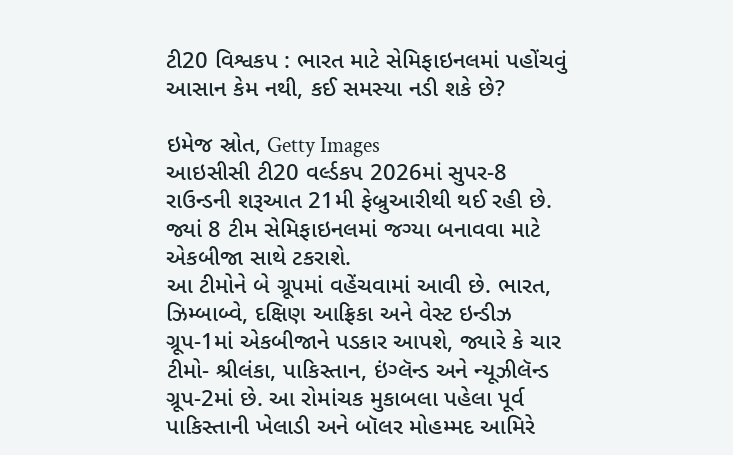ટી20 વિશ્વકપ : ભારત માટે સેમિફાઇનલમાં પહોંચવું આસાન કેમ નથી, કઈ સમસ્યા નડી શકે છે?

ઇમેજ સ્રોત, Getty Images
આઇસીસી ટી20 વર્લ્ડકપ 2026માં સુપર-8 રાઉન્ડની શરૂઆત 21મી ફેબ્રુઆરીથી થઈ રહી છે. જ્યાં 8 ટીમ સેમિફાઇનલમાં જગ્યા બનાવવા માટે એકબીજા સાથે ટકરાશે.
આ ટીમોને બે ગ્રૂપમાં વહેંચવામાં આવી છે. ભારત, ઝિમ્બાબ્વે, દક્ષિણ આફ્રિકા અને વેસ્ટ ઇન્ડીઝ ગ્રૂપ-1માં એકબીજાને પડકાર આપશે, જ્યારે કે ચાર ટીમો- શ્રીલંકા, પાકિસ્તાન, ઇંગ્લૅન્ડ અને ન્યૂઝીલૅન્ડ ગ્રૂપ-2માં છે. આ રોમાંચક મુકાબલા પહેલા પૂર્વ પાકિસ્તાની ખેલાડી અને બૉલર મોહમ્મદ આમિરે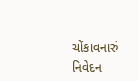ચોંકાવનારું નિવેદન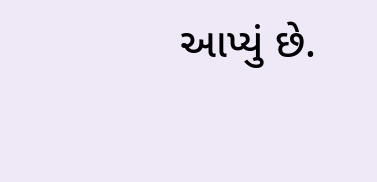આપ્યું છે.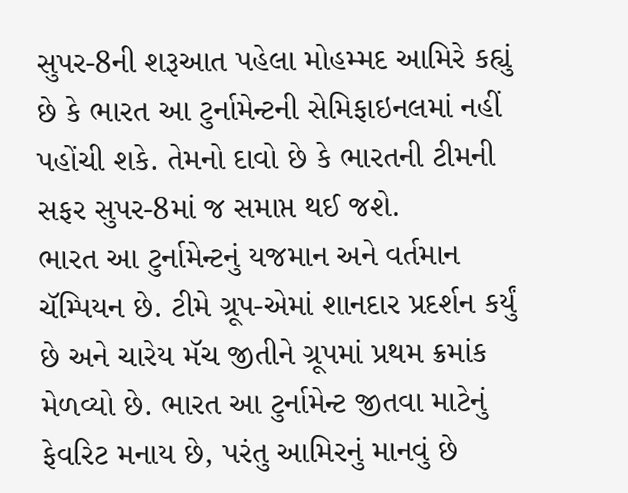સુપર-8ની શરૂઆત પહેલા મોહમ્મદ આમિરે કહ્યું છે કે ભારત આ ટુર્નામેન્ટની સેમિફાઇનલમાં નહીં પહોંચી શકે. તેમનો દાવો છે કે ભારતની ટીમની સફર સુપર-8માં જ સમાપ્ત થઈ જશે.
ભારત આ ટુર્નામેન્ટનું યજમાન અને વર્તમાન ચૅમ્પિયન છે. ટીમે ગ્રૂપ-એમાં શાનદાર પ્રદર્શન કર્યું છે અને ચારેય મૅચ જીતીને ગ્રૂપમાં પ્રથમ ક્રમાંક મેળવ્યો છે. ભારત આ ટુર્નામેન્ટ જીતવા માટેનું ફેવરિટ મનાય છે, પરંતુ આમિરનું માનવું છે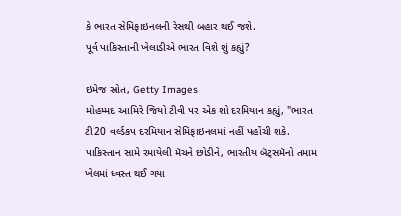કે ભારત સેમિફાઇનલની રેસથી બહાર થઈ જશે.
પૂર્વ પાકિસ્તાની ખેલાડીએ ભારત વિશે શું કહ્યું?

ઇમેજ સ્રોત, Getty Images
મોહમ્મદ આમિરે જિયો ટીવી પર એક શો દરમિયાન કહ્યું, "ભારત ટી20 વર્લ્ડકપ દરમિયાન સેમિફાઇનલમાં નહીં પહોંચી શકે. પાકિસ્તાન સામે રમાયેલી મૅચને છોડીને, ભારતીય બૅટ્સમૅનો તમામ ખેલમાં ધ્વસ્ત થઈ ગયા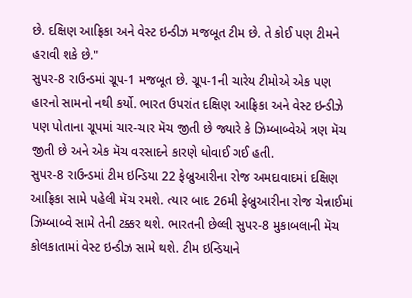છે. દક્ષિણ આફ્રિકા અને વેસ્ટ ઇન્ડીઝ મજબૂત ટીમ છે. તે કોઈ પણ ટીમને હરાવી શકે છે."
સુપર-8 રાઉન્ડમાં ગ્રૂપ-1 મજબૂત છે. ગ્રૂપ-1ની ચારેય ટીમોએ એક પણ હારનો સામનો નથી કર્યો. ભારત ઉપરાંત દક્ષિણ આફ્રિકા અને વેસ્ટ ઇન્ડીઝે પણ પોતાના ગ્રૂપમાં ચાર-ચાર મૅચ જીતી છે જ્યારે કે ઝિમ્બાબ્વેએ ત્રણ મૅચ જીતી છે અને એક મૅચ વરસાદને કારણે ધોવાઈ ગઈ હતી.
સુપર-8 રાઉન્ડમાં ટીમ ઇન્ડિયા 22 ફેબ્રુઆરીના રોજ અમદાવાદમાં દક્ષિણ આફ્રિકા સામે પહેલી મૅચ રમશે. ત્યાર બાદ 26મી ફેબ્રુઆરીના રોજ ચેન્નાઈમાં ઝિમ્બાબ્વે સામે તેની ટક્કર થશે. ભારતની છેલ્લી સુપર-8 મુકાબલાની મૅચ કોલકાતામાં વેસ્ટ ઇન્ડીઝ સામે થશે. ટીમ ઇન્ડિયાને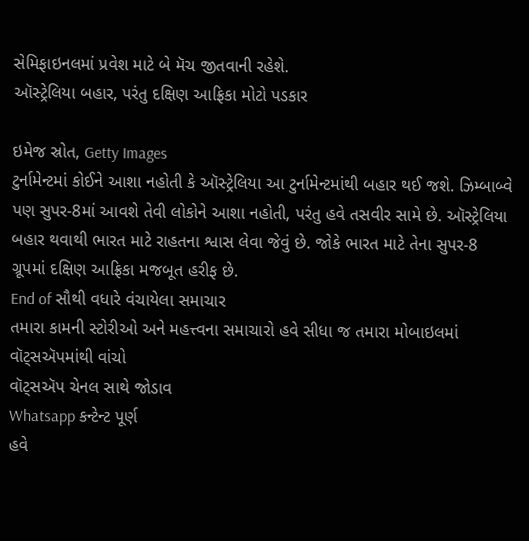સેમિફાઇનલમાં પ્રવેશ માટે બે મૅચ જીતવાની રહેશે.
ઑસ્ટ્રેલિયા બહાર, પરંતુ દક્ષિણ આફ્રિકા મોટો પડકાર

ઇમેજ સ્રોત, Getty Images
ટુર્નામેન્ટમાં કોઈને આશા નહોતી કે ઑસ્ટ્રેલિયા આ ટુર્નામેન્ટમાંથી બહાર થઈ જશે. ઝિમ્બાબ્વે પણ સુપર-8માં આવશે તેવી લોકોને આશા નહોતી, પરંતુ હવે તસવીર સામે છે. ઑસ્ટ્રેલિયા બહાર થવાથી ભારત માટે રાહતના શ્વાસ લેવા જેવું છે. જોકે ભારત માટે તેના સુપર-8 ગ્રૂપમાં દક્ષિણ આફ્રિકા મજબૂત હરીફ છે.
End of સૌથી વધારે વંચાયેલા સમાચાર
તમારા કામની સ્ટોરીઓ અને મહત્ત્વના સમાચારો હવે સીધા જ તમારા મોબાઇલમાં વૉટ્સઍપમાંથી વાંચો
વૉટ્સઍપ ચેનલ સાથે જોડાવ
Whatsapp કન્ટેન્ટ પૂર્ણ
હવે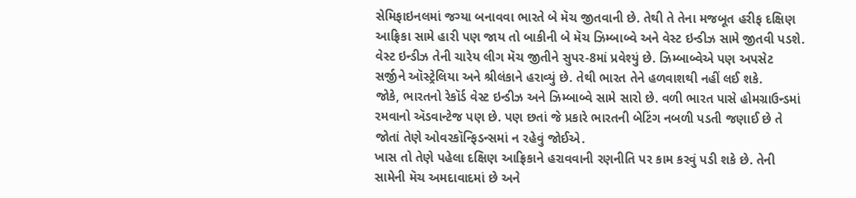સેમિફાઇનલમાં જગ્યા બનાવવા ભારતે બે મૅચ જીતવાની છે. તેથી તે તેના મજબૂત હરીફ દક્ષિણ આફ્રિકા સામે હારી પણ જાય તો બાકીની બે મૅચ ઝિમ્બાબ્વે અને વેસ્ટ ઇન્ડીઝ સામે જીતવી પડશે.
વેસ્ટ ઇન્ડીઝ તેની ચારેય લીગ મૅચ જીતીને સુપર-8માં પ્રવેશ્યું છે. ઝિમ્બાબ્વેએ પણ અપસેટ સર્જીને ઑસ્ટ્રેલિયા અને શ્રીલંકાને હરાવ્યું છે. તેથી ભારત તેને હળવાશથી નહીં લઈ શકે.
જોકે, ભારતનો રેકૉર્ડ વેસ્ટ ઇન્ડીઝ અને ઝિમ્બાબ્વે સામે સારો છે. વળી ભારત પાસે હોમગ્રાઉન્ડમાં રમવાનો ઍડવાન્ટેજ પણ છે. પણ છતાં જે પ્રકારે ભારતની બેટિંગ નબળી પડતી જણાઈ છે તે જોતાં તેણે ઓવરકૉન્ફિડન્સમાં ન રહેવું જોઈએ.
ખાસ તો તેણે પહેલા દક્ષિણ આફ્રિકાને હરાવવાની રણનીતિ પર કામ કરવું પડી શકે છે. તેની સામેની મૅચ અમદાવાદમાં છે અને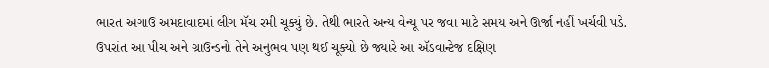ભારત અગાઉ અમદાવાદમાં લીગ મૅચ રમી ચૂક્યું છે. તેથી ભારતે અન્ય વેન્યૂ પર જવા માટે સમય અને ઊર્જા નહીં ખર્ચવી પડે.
ઉપરાંત આ પીચ અને ગ્રાઉન્ડનો તેને અનુભવ પણ થઈ ચૂક્યો છે જ્યારે આ ઍડવાન્ટેજ દક્ષિણ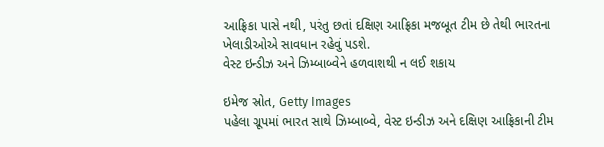આફ્રિકા પાસે નથી, પરંતુ છતાં દક્ષિણ આફ્રિકા મજબૂત ટીમ છે તેથી ભારતના ખેલાડીઓએ સાવધાન રહેવું પડશે.
વેસ્ટ ઇન્ડીઝ અને ઝિમ્બાબ્વેને હળવાશથી ન લઈ શકાય

ઇમેજ સ્રોત, Getty Images
પહેલા ગ્રૂપમાં ભારત સાથે ઝિમ્બાબ્વે, વેસ્ટ ઇન્ડીઝ અને દક્ષિણ આફ્રિકાની ટીમ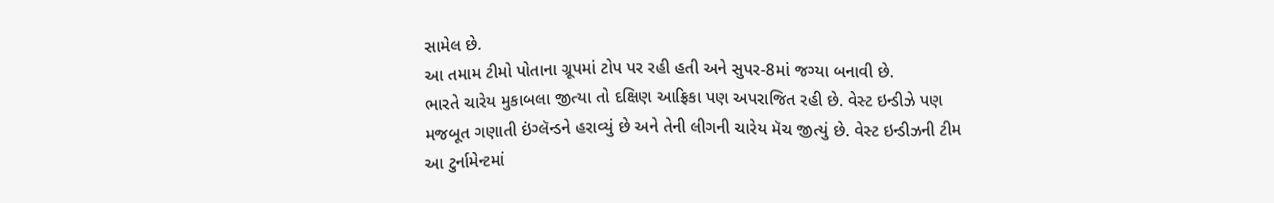સામેલ છે.
આ તમામ ટીમો પોતાના ગ્રૂપમાં ટોપ પર રહી હતી અને સુપર-8માં જગ્યા બનાવી છે.
ભારતે ચારેય મુકાબલા જીત્યા તો દક્ષિણ આફ્રિકા પણ અપરાજિત રહી છે. વેસ્ટ ઇન્ડીઝે પણ મજબૂત ગણાતી ઇંગ્લૅન્ડને હરાવ્યું છે અને તેની લીગની ચારેય મૅચ જીત્યું છે. વેસ્ટ ઇન્ડીઝની ટીમ આ ટુર્નામેન્ટમાં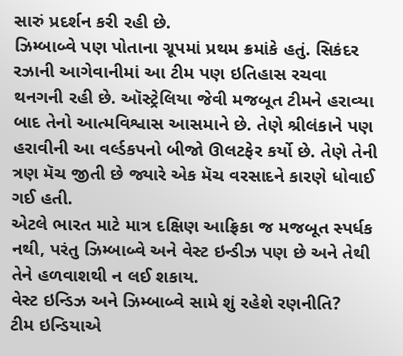સારું પ્રદર્શન કરી રહી છે.
ઝિમ્બાબ્વે પણ પોતાના ગ્રૂપમાં પ્રથમ ક્રમાંકે હતું. સિકંદર રઝાની આગેવાનીમાં આ ટીમ પણ ઇતિહાસ રચવા થનગની રહી છે. ઑસ્ટ્રેલિયા જેવી મજબૂત ટીમને હરાવ્યા બાદ તેનો આત્મવિશ્વાસ આસમાને છે. તેણે શ્રીલંકાને પણ હરાવીની આ વર્લ્ડકપનો બીજો ઊલટફેર કર્યો છે. તેણે તેની ત્રણ મૅચ જીતી છે જ્યારે એક મૅચ વરસાદને કારણે ધોવાઈ ગઈ હતી.
એટલે ભારત માટે માત્ર દક્ષિણ આફ્રિકા જ મજબૂત સ્પર્ધક નથી, પરંતુ ઝિમ્બાબ્વે અને વેસ્ટ ઇન્ડીઝ પણ છે અને તેથી તેને હળવાશથી ન લઈ શકાય.
વેસ્ટ ઇન્ડિઝ અને ઝિમ્બાબ્વે સામે શું રહેશે રણનીતિ?
ટીમ ઇન્ડિયાએ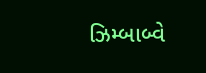ઝિમ્બાબ્વે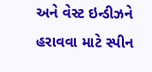અને વેસ્ટ ઇન્ડીઝને હરાવવા માટે સ્પીન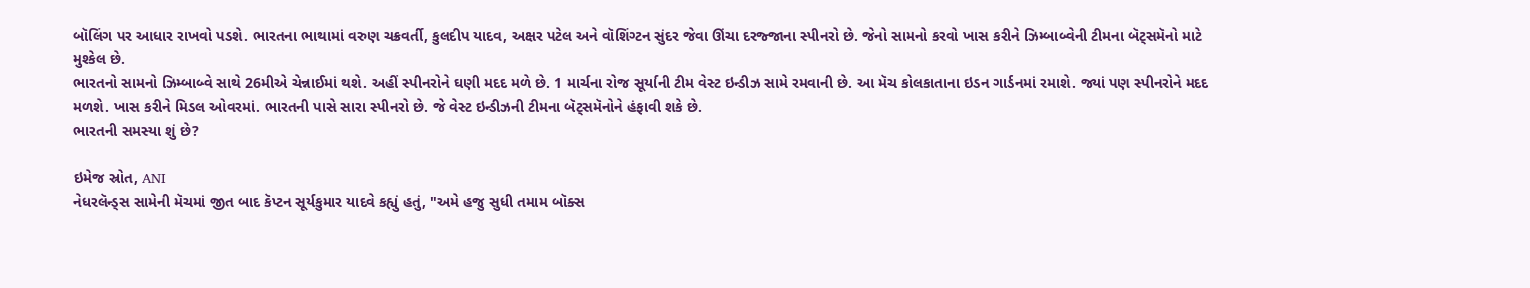બૉલિંગ પર આધાર રાખવો પડશે. ભારતના ભાથામાં વરુણ ચક્રવર્તી, કુલદીપ યાદવ, અક્ષર પટેલ અને વૉશિંગ્ટન સુંદર જેવા ઊંચા દરજ્જાના સ્પીનરો છે. જેનો સામનો કરવો ખાસ કરીને ઝિમ્બાબ્વેની ટીમના બૅટ્સમૅનો માટે મુશ્કેલ છે.
ભારતનો સામનો ઝિમ્બાબ્વે સાથે 26મીએ ચેન્નાઈમાં થશે. અહીં સ્પીનરોને ઘણી મદદ મળે છે. 1 માર્ચના રોજ સૂર્યાની ટીમ વેસ્ટ ઇન્ડીઝ સામે રમવાની છે. આ મૅચ કોલકાતાના ઇડન ગાર્ડનમાં રમાશે. જ્યાં પણ સ્પીનરોને મદદ મળશે. ખાસ કરીને મિડલ ઓવરમાં. ભારતની પાસે સારા સ્પીનરો છે. જે વેસ્ટ ઇન્ડીઝની ટીમના બૅટ્સમૅનોને હંફાવી શકે છે.
ભારતની સમસ્યા શું છે?

ઇમેજ સ્રોત, ANI
નેધરલૅન્ડ્સ સામેની મૅચમાં જીત બાદ કૅપ્ટન સૂર્યકુમાર યાદવે કહ્યું હતું, "અમે હજુ સુધી તમામ બૉક્સ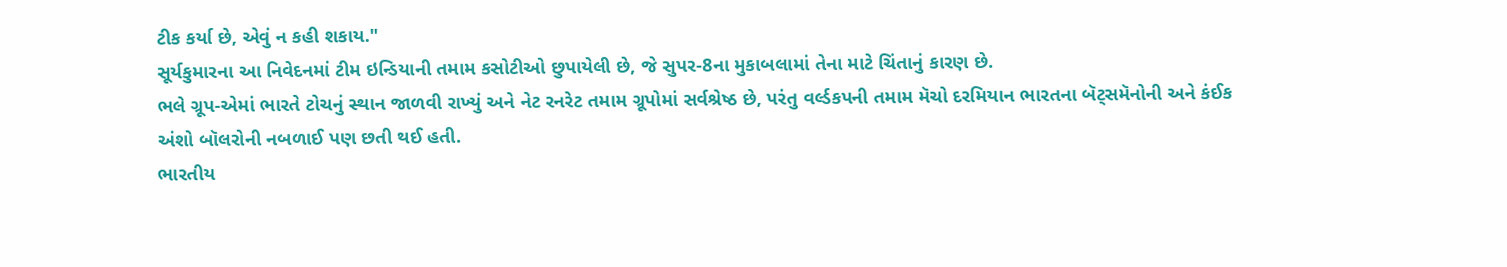ટીક કર્યા છે, એવું ન કહી શકાય."
સૂર્યકુમારના આ નિવેદનમાં ટીમ ઇન્ડિયાની તમામ કસોટીઓ છુપાયેલી છે, જે સુપર-8ના મુકાબલામાં તેના માટે ચિંતાનું કારણ છે.
ભલે ગ્રૂપ-એમાં ભારતે ટોચનું સ્થાન જાળવી રાખ્યું અને નેટ રનરેટ તમામ ગ્રૂપોમાં સર્વશ્રેષ્ઠ છે, પરંતુ વર્લ્ડકપની તમામ મૅચો દરમિયાન ભારતના બૅટ્સમૅનોની અને કંઈક અંશો બૉલરોની નબળાઈ પણ છતી થઈ હતી.
ભારતીય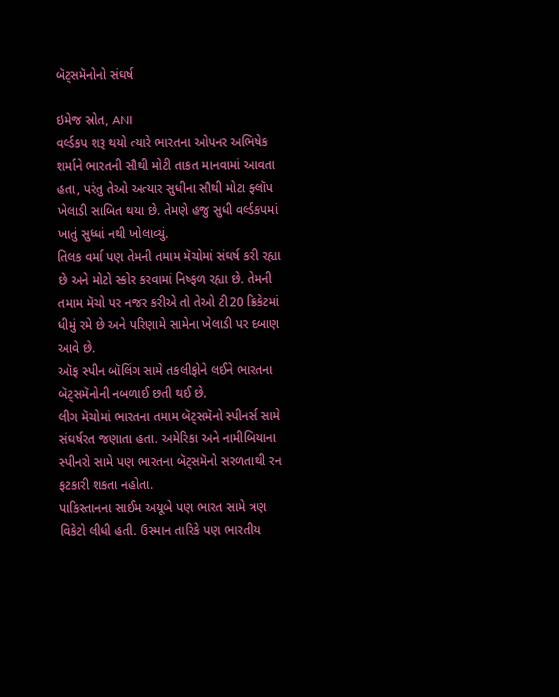બૅટ્સમૅનોનો સંઘર્ષ

ઇમેજ સ્રોત, ANI
વર્લ્ડકપ શરૂ થયો ત્યારે ભારતના ઓપનર અભિષેક શર્માને ભારતની સૌથી મોટી તાકત માનવામાં આવતા હતા, પરંતુ તેઓ અત્યાર સુધીના સૌથી મોટા ફ્લૉપ ખેલાડી સાબિત થયા છે. તેમણે હજુ સુધી વર્લ્ડકપમાં ખાતું સુધ્ધાં નથી ખોલાવ્યું.
તિલક વર્મા પણ તેમની તમામ મૅચોમાં સંઘર્ષ કરી રહ્યા છે અને મોટો સ્કોર કરવામાં નિષ્ફળ રહ્યા છે. તેમની તમામ મૅચો પર નજર કરીએ તો તેઓ ટી20 ક્રિકેટમાં ધીમું રમે છે અને પરિણામે સામેના ખેલાડી પર દબાણ આવે છે.
ઑફ સ્પીન બૉલિંગ સામે તકલીફોને લઈને ભારતના બૅટ્સમૅનોની નબળાઈ છતી થઈ છે.
લીગ મૅચોમાં ભારતના તમામ બૅટ્સમૅનો સ્પીનર્સ સામે સંઘર્ષરત જણાતા હતા. અમેરિકા અને નામીબિયાના સ્પીનરો સામે પણ ભારતના બૅટ્સમૅનો સરળતાથી રન ફટકારી શકતા નહોતા.
પાકિસ્તાનના સાઈમ અયૂબે પણ ભારત સામે ત્રણ વિકેટો લીધી હતી. ઉસ્માન તારિકે પણ ભારતીય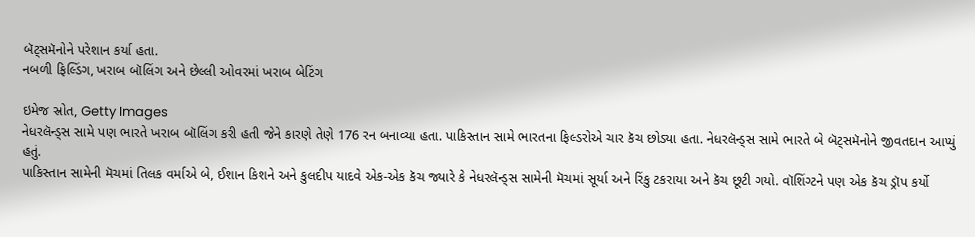બૅટ્સમૅનોને પરેશાન કર્યા હતા.
નબળી ફિલ્ડિંગ, ખરાબ બૉલિંગ અને છેલ્લી ઓવરમાં ખરાબ બેટિંગ

ઇમેજ સ્રોત, Getty Images
નેધરલૅન્ડ્સ સામે પણ ભારતે ખરાબ બૉલિંગ કરી હતી જેને કારણે તેણે 176 રન બનાવ્યા હતા. પાકિસ્તાન સામે ભારતના ફિલ્ડરોએ ચાર કૅચ છોડ્યા હતા. નેધરલૅન્ડ્સ સામે ભારતે બે બૅટ્સમૅનોને જીવતદાન આપ્યું હતું.
પાકિસ્તાન સામેની મૅચમાં તિલક વર્માએ બે, ઈશાન કિશને અને કુલદીપ યાદવે એક-એક કૅચ જ્યારે કે નેધરલૅન્ડ્સ સામેની મૅચમાં સૂર્યા અને રિંકુ ટકરાયા અને કૅચ છૂટી ગયો. વૉશિંગ્ટને પણ એક કૅચ ડ્રૉપ કર્યો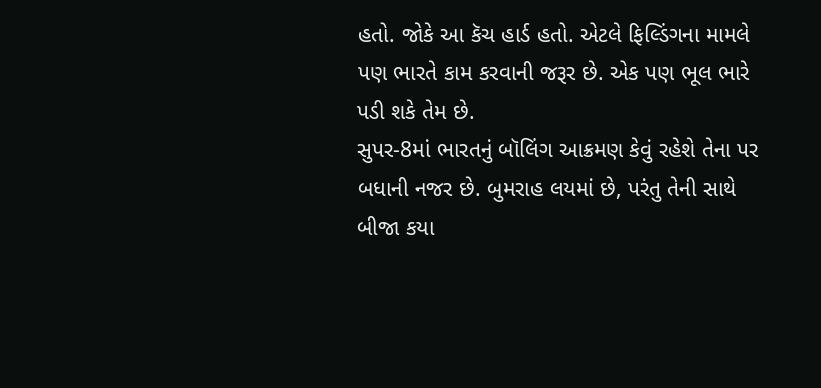હતો. જોકે આ કૅચ હાર્ડ હતો. એટલે ફિલ્ડિંગના મામલે પણ ભારતે કામ કરવાની જરૂર છે. એક પણ ભૂલ ભારે પડી શકે તેમ છે.
સુપર-8માં ભારતનું બૉલિંગ આક્રમણ કેવું રહેશે તેના પર બધાની નજર છે. બુમરાહ લયમાં છે, પરંતુ તેની સાથે બીજા કયા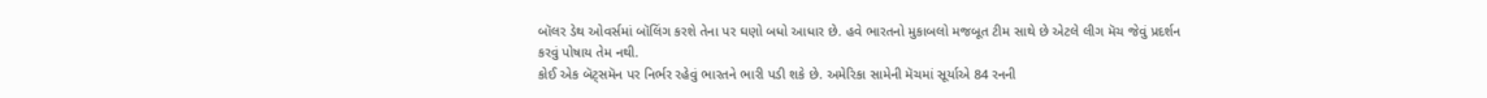બૉલર ડેથ ઓવર્સમાં બૉલિંગ કરશે તેના પર ઘણો બધો આધાર છે. હવે ભારતનો મુકાબલો મજબૂત ટીમ સાથે છે એટલે લીગ મૅચ જેવું પ્રદર્શન કરવું પોષાય તેમ નથી.
કોઈ એક બૅટ્સમૅન પર નિર્ભર રહેવું ભારતને ભારી પડી શકે છે. અમેરિકા સામેની મૅચમાં સૂર્યાએ 84 રનની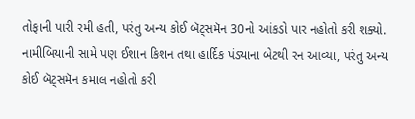તોફાની પારી રમી હતી, પરંતુ અન્ય કોઈ બૅટ્સમૅન 30નો આંકડો પાર નહોતો કરી શક્યો.
નામીબિયાની સામે પણ ઈશાન કિશન તથા હાર્દિક પંડ્યાના બેટથી રન આવ્યા, પરંતુ અન્ય કોઈ બૅટ્સમૅન કમાલ નહોતો કરી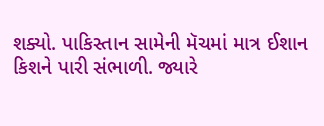શક્યો. પાકિસ્તાન સામેની મૅચમાં માત્ર ઈશાન કિશને પારી સંભાળી. જ્યારે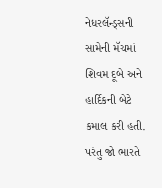નેધરલૅન્ડ્સની સામેની મૅચમાં શિવમ દૂબે અને હાર્દિકની બેટે કમાલ કરી હતી. પરંતુ જો ભારતે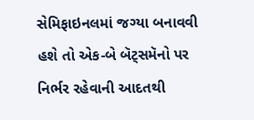સેમિફાઇનલમાં જગ્યા બનાવવી હશે તો એક-બે બૅટ્સમૅનો પર નિર્ભર રહેવાની આદતથી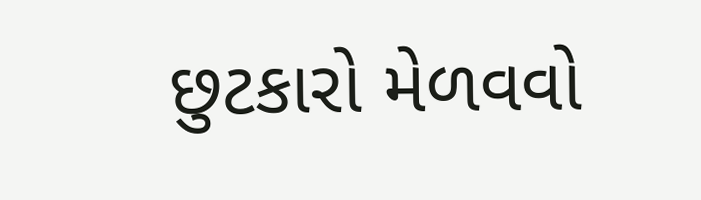છુટકારો મેળવવો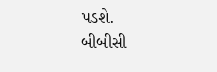પડશે.
બીબીસી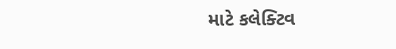માટે કલેક્ટિવ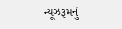ન્યૂઝરૂમનું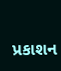પ્રકાશન